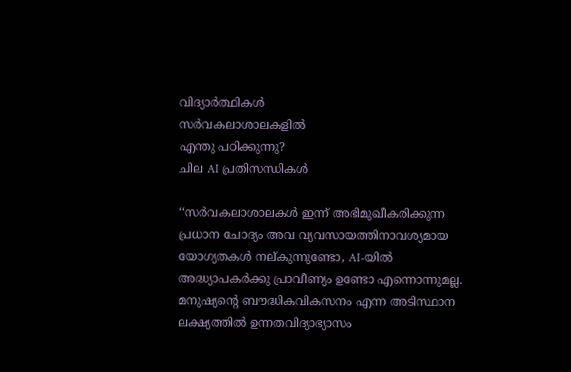വിദ്യാർത്ഥികൾ
സർവകലാശാലകളിൽ
എന്തു പഠിക്കുന്നു?
ചില AI പ്രതിസന്ധികൾ

‘‘സർവകലാശാലകൾ ഇന്ന് അഭിമുഖീകരിക്കുന്ന പ്രധാന ചോദ്യം അവ വ്യവസായത്തിനാവശ്യമായ യോഗ്യതകൾ നല്കുന്നുണ്ടോ, AI-യിൽ അദ്ധ്യാപകർക്കു പ്രാവീണ്യം ഉണ്ടോ എന്നൊന്നുമല്ല. മനുഷ്യന്റെ ബൗദ്ധികവികസനം എന്ന അടിസ്ഥാന ലക്ഷ്യത്തിൽ ഉന്നതവിദ്യാഭ്യാസം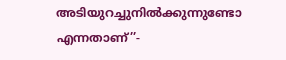അടിയുറച്ചുനിൽക്കുന്നുണ്ടോ എന്നതാണ്’’-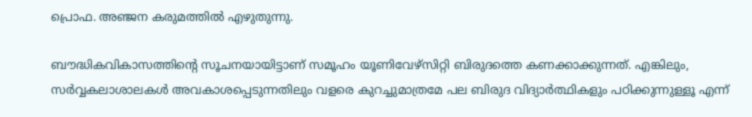പ്രൊഫ. അഞ്ജന കരുമത്തിൽ എഴുതുന്നു.

ബൗദ്ധികവികാസത്തിന്റെ സൂചനയായിട്ടാണ് സമൂഹം യൂണിവേഴ്സിറ്റി ബിരുദത്തെ കണക്കാക്കുന്നത്. എങ്കിലും, സർവ്വകലാശാലകൾ അവകാശപ്പെടുന്നതിലും വളരെ കുറച്ചുമാത്രമേ പല ബിരുദ വിദ്യാർത്ഥികളും പഠിക്കുന്നുള്ളൂ എന്ന്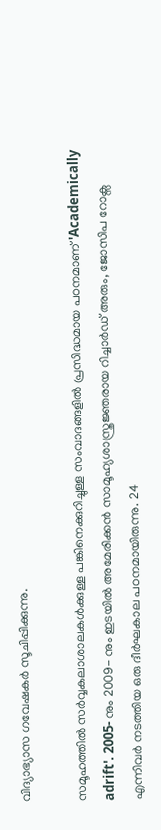വിദ്യാഭ്യാസ ഗവേഷകർ സൂചിപ്പിക്കുന്നു.

സമൂഹത്തിൽ സർവ്വകലാശാലകൾക്കുള്ള പങ്കിനെക്കുറിച്ചുള്ള സംവാദങ്ങളിൽ പ്രസിദ്ധമായ പഠനമാണ് 'Academically adrift'. 2005- നും 2009- നും ഇടയിൽ അമേരിക്കൻ സാമൂഹ്യശാസ്ത്രജ്ഞരായ റിച്ചാർഡ് അരും, ജോസിപ റോക്സ എന്നിവർ നടത്തിയ ഒരു ദീർഘകാല പഠനമായിരുന്നു. 24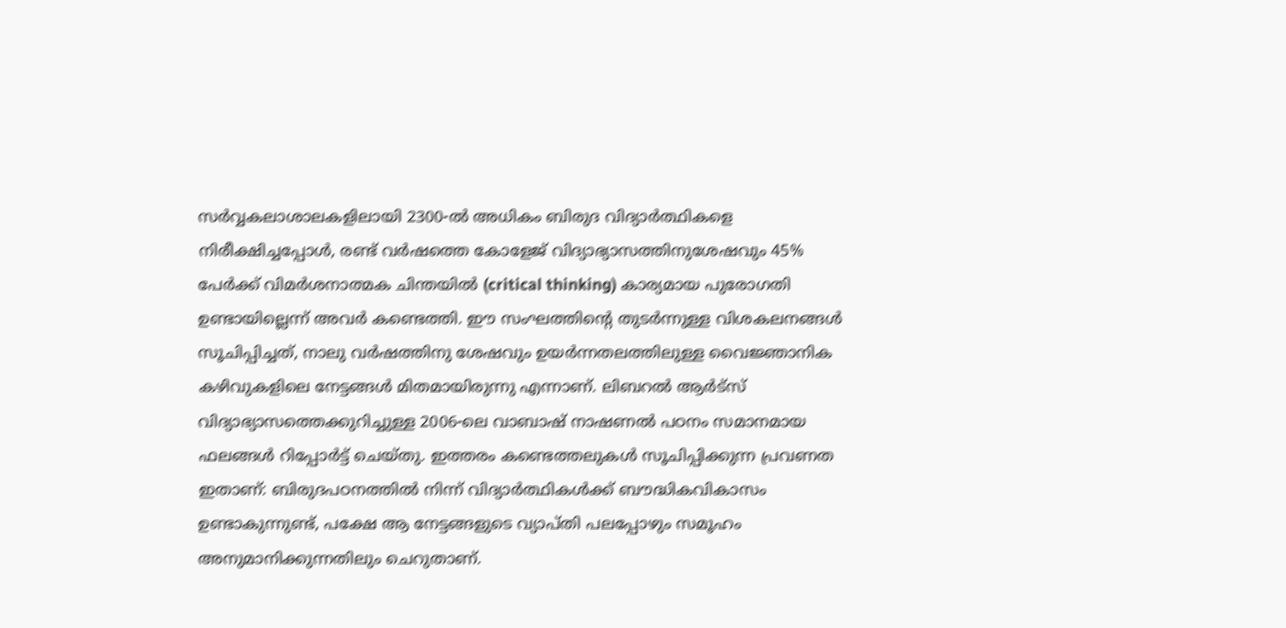സർവ്വകലാശാലകളിലായി 2300-ൽ അധികം ബിരുദ വിദ്യാർത്ഥികളെ നിരീക്ഷിച്ചപ്പോൾ, രണ്ട് വർഷത്തെ കോളേജ് വിദ്യാഭ്യാസത്തിനുശേഷവും 45% പേർക്ക് വിമർശനാത്മക ചിന്തയിൽ (critical thinking) കാര്യമായ പുരോഗതി ഉണ്ടായില്ലെന്ന് അവർ കണ്ടെത്തി. ഈ സംഘത്തിന്റെ തുടർന്നുള്ള വിശകലനങ്ങൾ സൂചിപ്പിച്ചത്, നാലു വർഷത്തിനു ശേഷവും ഉയർന്നതലത്തിലുള്ള വൈജ്ഞാനിക കഴിവുകളിലെ നേട്ടങ്ങൾ മിതമായിരുന്നു എന്നാണ്. ലിബറൽ ആർട്സ് വിദ്യാഭ്യാസത്തെക്കുറിച്ചുള്ള 2006-ലെ വാബാഷ് നാഷണൽ പഠനം സമാനമായ ഫലങ്ങൾ റിപ്പോർട്ട് ചെയ്തു. ഇത്തരം കണ്ടെത്തലുകൾ സൂചിപ്പിക്കുന്ന പ്രവണത ഇതാണ്: ബിരുദപഠനത്തിൽ നിന്ന് വിദ്യാർത്ഥികൾക്ക് ബൗദ്ധികവികാസം ഉണ്ടാകുന്നുണ്ട്, പക്ഷേ ആ നേട്ടങ്ങളുടെ വ്യാപ്തി പലപ്പോഴും സമൂഹം അനുമാനിക്കുന്നതിലും ചെറുതാണ്.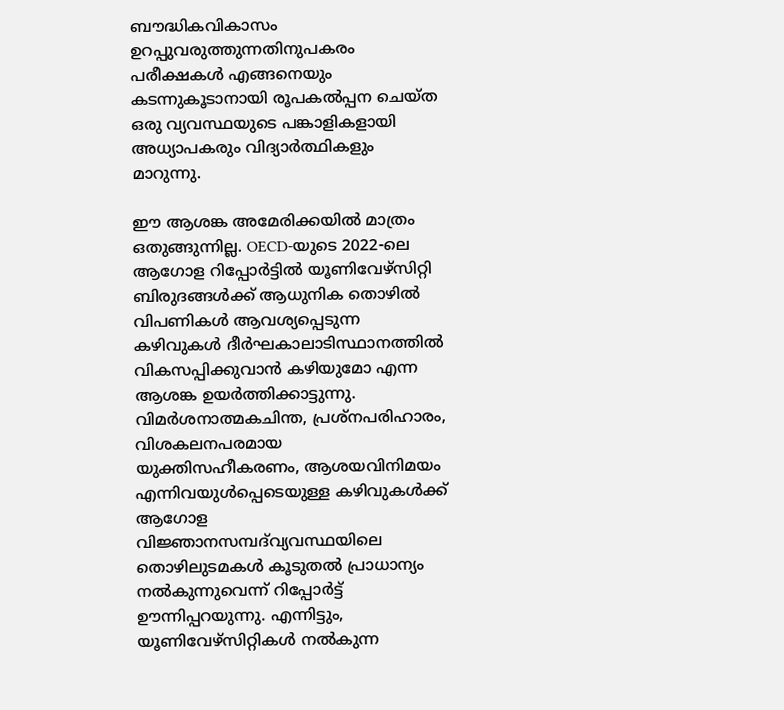ബൗദ്ധികവികാസം ഉറപ്പുവരുത്തുന്നതിനുപകരം പരീക്ഷകൾ എങ്ങനെയും കടന്നുകൂടാനായി രൂപകൽപ്പന ചെയ്ത ഒരു വ്യവസ്ഥയുടെ പങ്കാളികളായി അധ്യാപകരും വിദ്യാർത്ഥികളും മാറുന്നു.

ഈ ആശങ്ക അമേരിക്കയിൽ മാത്രം ഒതുങ്ങുന്നില്ല. OECD-യുടെ 2022-ലെ ആഗോള റിപ്പോർട്ടിൽ യൂണിവേഴ്സിറ്റി ബിരുദങ്ങൾക്ക് ആധുനിക തൊഴിൽ വിപണികൾ ആവശ്യപ്പെടുന്ന കഴിവുകൾ ദീർഘകാലാടിസ്ഥാനത്തിൽ വികസപ്പിക്കുവാൻ കഴിയുമോ എന്ന ആശങ്ക ഉയർത്തിക്കാട്ടുന്നു. വിമർശനാത്മകചിന്ത, പ്രശ്‌നപരിഹാരം, വിശകലനപരമായ യുക്തിസഹീകരണം, ആശയവിനിമയം എന്നിവയുൾപ്പെടെയുള്ള കഴിവുകൾക്ക് ആഗോള വിജ്ഞാനസമ്പദ്‌വ്യവസ്ഥയിലെ തൊഴിലുടമകൾ കൂടുതൽ പ്രാധാന്യം നൽകുന്നുവെന്ന് റിപ്പോർട്ട് ഊന്നിപ്പറയുന്നു. എന്നിട്ടും, യൂണിവേഴ്സിറ്റികൾ നൽകുന്ന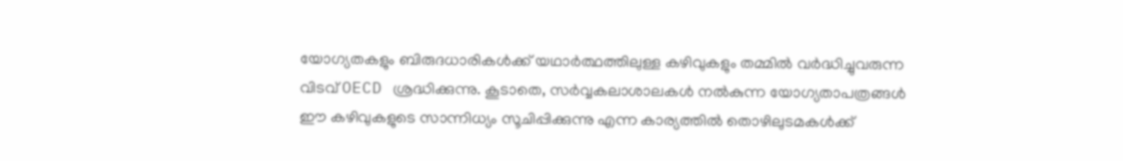യോഗ്യതകളും ബിരുദധാരികൾക്ക് യഥാർത്ഥത്തിലുള്ള കഴിവുകളും തമ്മിൽ വർദ്ധിച്ചുവരുന്ന വിടവ് OECD ശ്രദ്ധിക്കുന്നു. കൂടാതെ, സർവ്വകലാശാലകൾ നൽകുന്ന യോഗ്യതാപത്രങ്ങൾ ഈ കഴിവുകളുടെ സാന്നിധ്യം സൂചിപ്പിക്കുന്നു എന്ന കാര്യത്തിൽ തൊഴിലുടമകൾക്ക്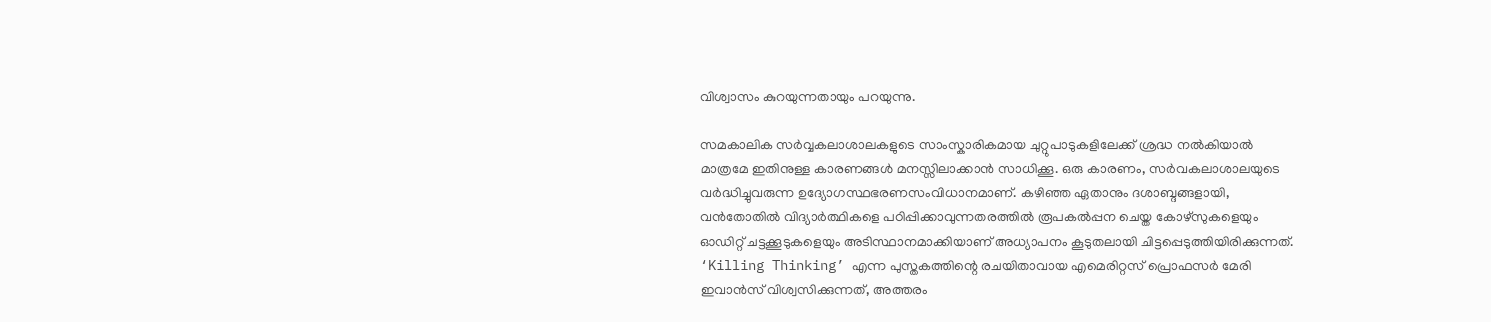വിശ്വാസം കുറയുന്നതായും പറയുന്നു.

സമകാലിക സർവ്വകലാശാലകളുടെ സാംസ്കാരികമായ ചുറ്റുപാടുകളിലേക്ക് ശ്രദ്ധ നൽകിയാൽ മാത്രമേ ഇതിനുള്ള കാരണങ്ങൾ മനസ്സിലാക്കാൻ സാധിക്കൂ. ഒരു കാരണം, സർവകലാശാലയുടെ വർദ്ധിച്ചുവരുന്ന ഉദ്യോഗസ്ഥഭരണസംവിധാനമാണ്. കഴിഞ്ഞ ഏതാനും ദശാബ്ദങ്ങളായി, വൻതോതിൽ വിദ്യാർത്ഥികളെ പഠിപ്പിക്കാവുന്നതരത്തിൽ രൂപകൽപ്പന ചെയ്ത കോഴ്സുകളെയും ഓഡിറ്റ് ചട്ടക്കൂടുകളെയും അടിസ്ഥാനമാക്കിയാണ് അധ്യാപനം കൂടുതലായി ചിട്ടപ്പെടുത്തിയിരിക്കുന്നത്. ‘Killing Thinking’ എന്ന പുസ്തകത്തിന്റെ രചയിതാവായ എമെരിറ്റസ് പ്രൊഫസർ മേരി ഇവാൻസ് വിശ്വസിക്കുന്നത്, അത്തരം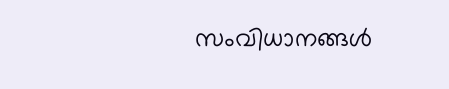സംവിധാനങ്ങൾ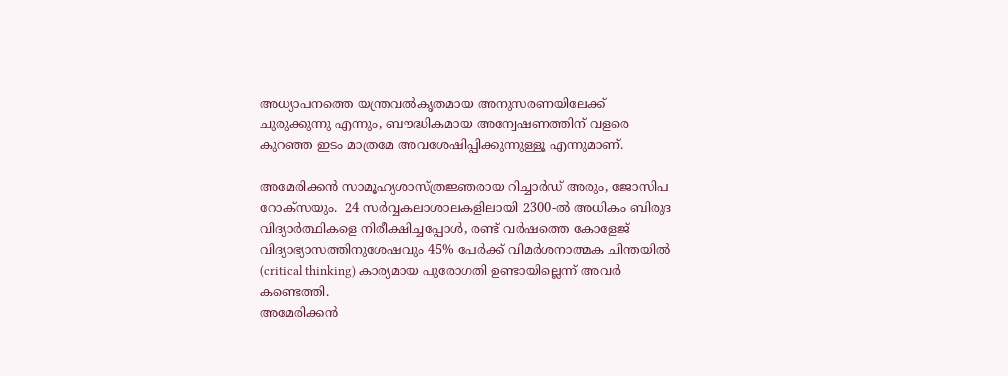അധ്യാപനത്തെ യന്ത്രവൽകൃതമായ അനുസരണയിലേക്ക് ചുരുക്കുന്നു എന്നും, ബൗദ്ധികമായ അന്വേഷണത്തിന് വളരെ കുറഞ്ഞ ഇടം മാത്രമേ അവശേഷിപ്പിക്കുന്നുള്ളൂ എന്നുമാണ്.

അമേരിക്കൻ സാമൂഹ്യശാസ്ത്രജ്ഞരായ റിച്ചാർഡ് അരും, ജോസിപ റോക്സയും.  24 സർവ്വകലാശാലകളിലായി 2300-ൽ അധികം ബിരുദ വിദ്യാർത്ഥികളെ നിരീക്ഷിച്ചപ്പോൾ, രണ്ട് വർഷത്തെ കോളേജ് വിദ്യാഭ്യാസത്തിനുശേഷവും 45% പേർക്ക് വിമർശനാത്മക ചിന്തയിൽ (critical thinking) കാര്യമായ പുരോഗതി ഉണ്ടായില്ലെന്ന് അവർ കണ്ടെത്തി.
അമേരിക്കൻ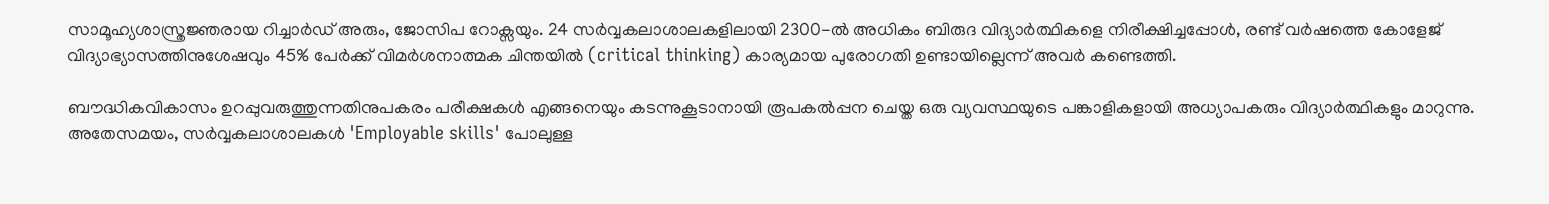സാമൂഹ്യശാസ്ത്രജ്ഞരായ റിച്ചാർഡ് അരും, ജോസിപ റോക്സയും. 24 സർവ്വകലാശാലകളിലായി 2300-ൽ അധികം ബിരുദ വിദ്യാർത്ഥികളെ നിരീക്ഷിച്ചപ്പോൾ, രണ്ട് വർഷത്തെ കോളേജ് വിദ്യാഭ്യാസത്തിനുശേഷവും 45% പേർക്ക് വിമർശനാത്മക ചിന്തയിൽ (critical thinking) കാര്യമായ പുരോഗതി ഉണ്ടായില്ലെന്ന് അവർ കണ്ടെത്തി.

ബൗദ്ധികവികാസം ഉറപ്പുവരുത്തുന്നതിനുപകരം പരീക്ഷകൾ എങ്ങനെയും കടന്നുകൂടാനായി രൂപകൽപ്പന ചെയ്ത ഒരു വ്യവസ്ഥയുടെ പങ്കാളികളായി അധ്യാപകരും വിദ്യാർത്ഥികളും മാറുന്നു. അതേസമയം, സർവ്വകലാശാലകൾ 'Employable skills' പോലുള്ള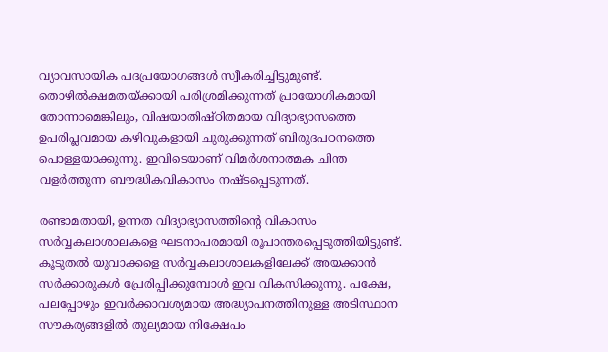വ്യാവസായിക പദപ്രയോഗങ്ങൾ സ്വീകരിച്ചിട്ടുമുണ്ട്. തൊഴിൽക്ഷമതയ്ക്കായി പരിശ്രമിക്കുന്നത് പ്രായോഗികമായി തോന്നാമെങ്കിലും, വിഷയാതിഷ്ഠിതമായ വിദ്യാഭ്യാസത്തെ ഉപരിപ്ലവമായ കഴിവുകളായി ചുരുക്കുന്നത് ബിരുദപഠനത്തെ പൊള്ളയാക്കുന്നു. ഇവിടെയാണ് വിമർശനാത്മക ചിന്ത വളർത്തുന്ന ബൗദ്ധികവികാസം നഷ്ടപ്പെടുന്നത്.

രണ്ടാമതായി, ഉന്നത വിദ്യാഭ്യാസത്തിന്റെ വികാസം സർവ്വകലാശാലകളെ ഘടനാപരമായി രൂപാന്തരപ്പെടുത്തിയിട്ടുണ്ട്. കൂടുതൽ യുവാക്കളെ സർവ്വകലാശാലകളിലേക്ക് അയക്കാൻ സർക്കാരുകൾ പ്രേരിപ്പിക്കുമ്പോൾ ഇവ വികസിക്കുന്നു. പക്ഷേ, പലപ്പോഴും ഇവർക്കാവശ്യമായ അദ്ധ്യാപനത്തിനുള്ള അടിസ്ഥാന സൗകര്യങ്ങളിൽ തുല്യമായ നിക്ഷേപം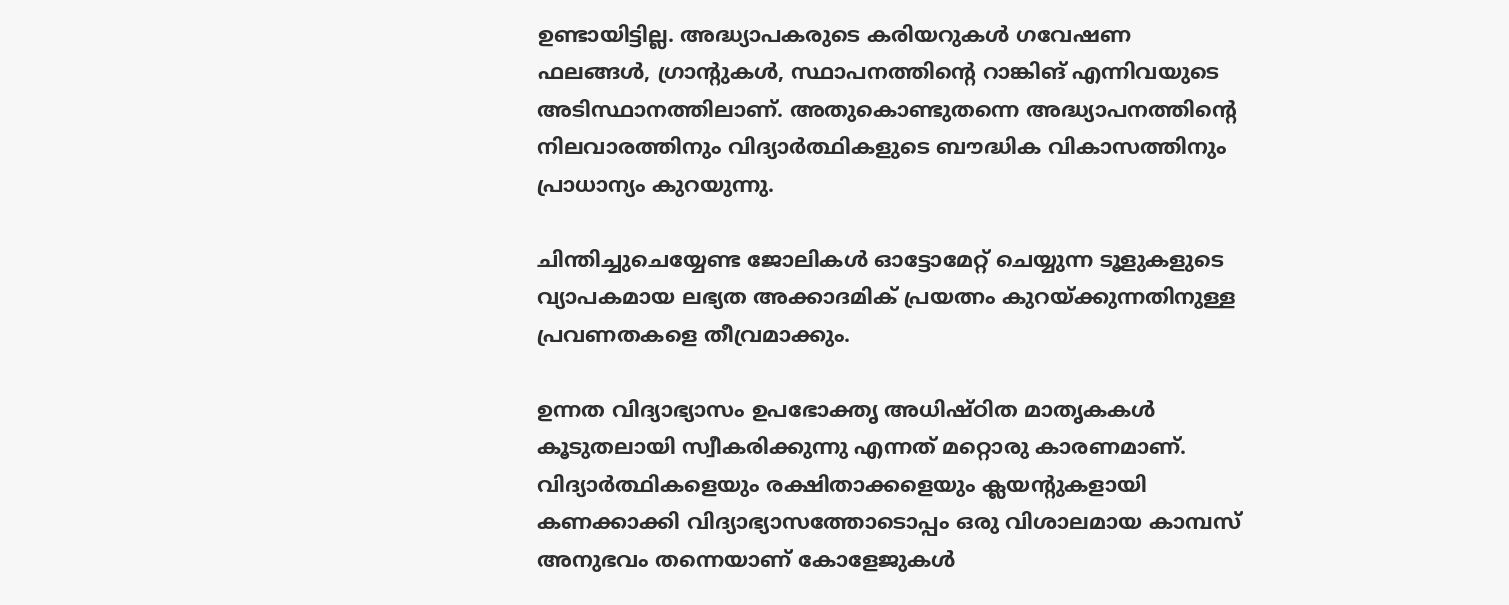ഉണ്ടായിട്ടില്ല. അദ്ധ്യാപകരുടെ കരിയറുകൾ ഗവേഷണ ഫലങ്ങൾ, ഗ്രാന്റുകൾ, സ്ഥാപനത്തിന്റെ റാങ്കിങ് എന്നിവയുടെ അടിസ്ഥാനത്തിലാണ്. അതുകൊണ്ടുതന്നെ അദ്ധ്യാപനത്തിന്റെ നിലവാരത്തിനും വിദ്യാർത്ഥികളുടെ ബൗദ്ധിക വികാസത്തിനും പ്രാധാന്യം കുറയുന്നു.

ചിന്തിച്ചുചെയ്യേണ്ട ജോലികൾ ഓട്ടോമേറ്റ് ചെയ്യുന്ന ടൂളുകളുടെ വ്യാപകമായ ലഭ്യത അക്കാദമിക് പ്രയത്നം കുറയ്ക്കുന്നതിനുള്ള പ്രവണതകളെ തീവ്രമാക്കും.

ഉന്നത വിദ്യാഭ്യാസം ഉപഭോക്തൃ അധിഷ്ഠിത മാതൃകകൾ കൂടുതലായി സ്വീകരിക്കുന്നു എന്നത് മറ്റൊരു കാരണമാണ്. വിദ്യാർത്ഥികളെയും രക്ഷിതാക്കളെയും ക്ലയന്റുകളായി കണക്കാക്കി വിദ്യാഭ്യാസത്തോടൊപ്പം ഒരു വിശാലമായ കാമ്പസ് അനുഭവം തന്നെയാണ് കോളേജുകൾ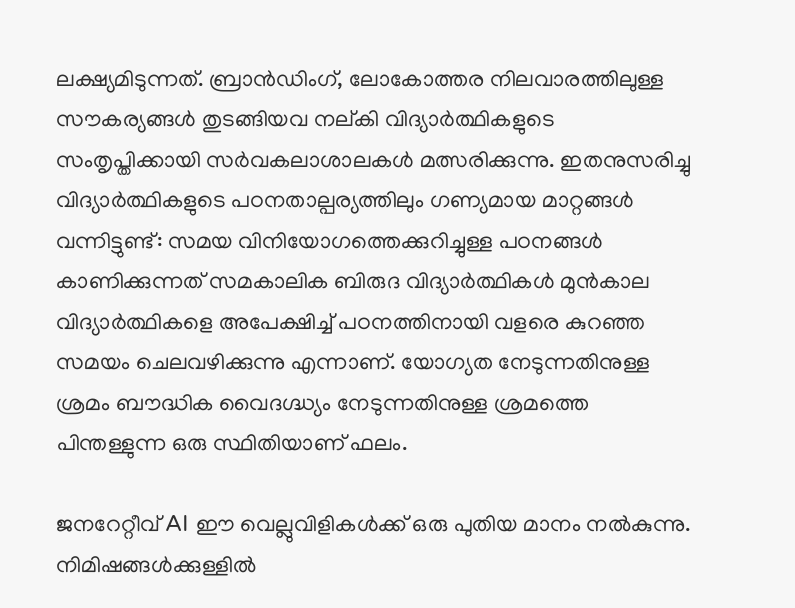ലക്ഷ്യമിടുന്നത്. ബ്രാൻഡിംഗ്, ലോകോത്തര നിലവാരത്തിലുള്ള സൗകര്യങ്ങൾ തുടങ്ങിയവ നല്കി വിദ്യാർത്ഥികളുടെ സംതൃപ്തിക്കായി സർവകലാശാലകൾ മത്സരിക്കുന്നു. ഇതനുസരിച്ചു വിദ്യാർത്ഥികളുടെ പഠനതാല്പര്യത്തിലും ഗണ്യമായ മാറ്റങ്ങൾ വന്നിട്ടുണ്ട്: സമയ വിനിയോഗത്തെക്കുറിച്ചുള്ള പഠനങ്ങൾ കാണിക്കുന്നത് സമകാലിക ബിരുദ വിദ്യാർത്ഥികൾ മുൻകാല വിദ്യാർത്ഥികളെ അപേക്ഷിച്ച് പഠനത്തിനായി വളരെ കുറഞ്ഞ സമയം ചെലവഴിക്കുന്നു എന്നാണ്. യോഗ്യത നേടുന്നതിനുള്ള ശ്രമം ബൗദ്ധിക വൈദഗ്ദ്ധ്യം നേടുന്നതിനുള്ള ശ്രമത്തെ പിന്തള്ളുന്ന ഒരു സ്ഥിതിയാണ് ഫലം.

ജനറേറ്റീവ് AI ഈ വെല്ലുവിളികൾക്ക് ഒരു പുതിയ മാനം നൽകുന്നു. നിമിഷങ്ങൾക്കുള്ളിൽ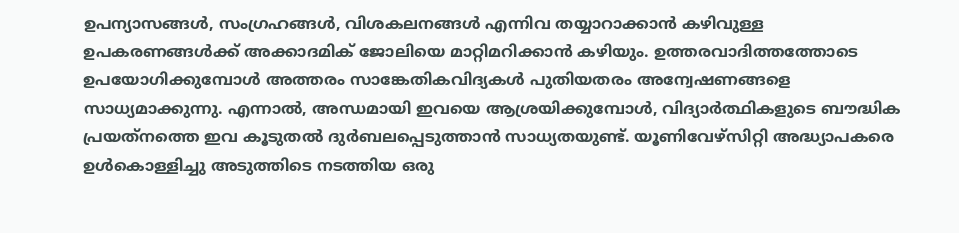ഉപന്യാസങ്ങൾ, സംഗ്രഹങ്ങൾ, വിശകലനങ്ങൾ എന്നിവ തയ്യാറാക്കാൻ കഴിവുള്ള ഉപകരണങ്ങൾക്ക് അക്കാദമിക് ജോലിയെ മാറ്റിമറിക്കാൻ കഴിയും. ഉത്തരവാദിത്തത്തോടെ ഉപയോഗിക്കുമ്പോൾ അത്തരം സാങ്കേതികവിദ്യകൾ പുതിയതരം അന്വേഷണങ്ങളെ സാധ്യമാക്കുന്നു. എന്നാൽ, അന്ധമായി ഇവയെ ആശ്രയിക്കുമ്പോൾ, വിദ്യാർത്ഥികളുടെ ബൗദ്ധിക പ്രയത്‌നത്തെ ഇവ കൂടുതൽ ദുർബലപ്പെടുത്താൻ സാധ്യതയുണ്ട്. യൂണിവേഴ്സിറ്റി അദ്ധ്യാപകരെ ഉൾകൊള്ളിച്ചു അടുത്തിടെ നടത്തിയ ഒരു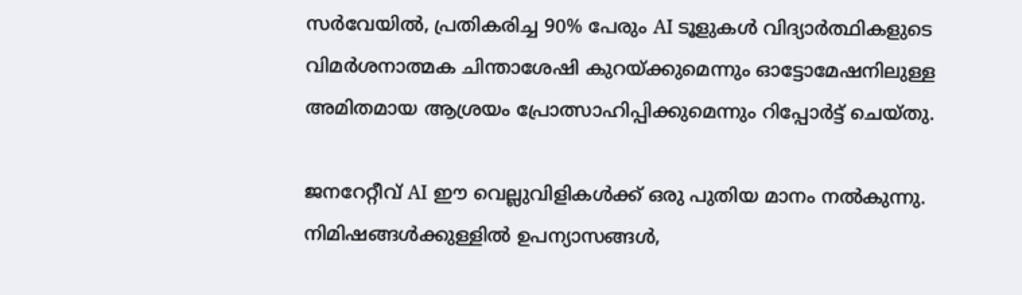സർവേയിൽ, പ്രതികരിച്ച 90% പേരും AI ടൂളുകൾ വിദ്യാർത്ഥികളുടെ വിമർശനാത്മക ചിന്താശേഷി കുറയ്ക്കുമെന്നും ഓട്ടോമേഷനിലുള്ള അമിതമായ ആശ്രയം പ്രോത്സാഹിപ്പിക്കുമെന്നും റിപ്പോർട്ട് ചെയ്തു.

ജനറേറ്റീവ് AI ഈ വെല്ലുവിളികൾക്ക് ഒരു പുതിയ മാനം നൽകുന്നു. നിമിഷങ്ങൾക്കുള്ളിൽ ഉപന്യാസങ്ങൾ,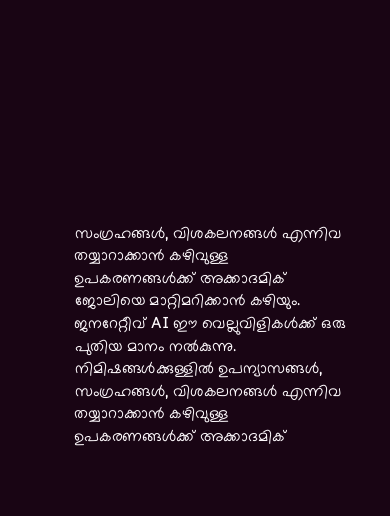സംഗ്രഹങ്ങൾ, വിശകലനങ്ങൾ എന്നിവ തയ്യാറാക്കാൻ കഴിവുള്ള ഉപകരണങ്ങൾക്ക് അക്കാദമിക് ജോലിയെ മാറ്റിമറിക്കാൻ കഴിയും.
ജനറേറ്റീവ് AI ഈ വെല്ലുവിളികൾക്ക് ഒരു പുതിയ മാനം നൽകുന്നു. നിമിഷങ്ങൾക്കുള്ളിൽ ഉപന്യാസങ്ങൾ, സംഗ്രഹങ്ങൾ, വിശകലനങ്ങൾ എന്നിവ തയ്യാറാക്കാൻ കഴിവുള്ള ഉപകരണങ്ങൾക്ക് അക്കാദമിക്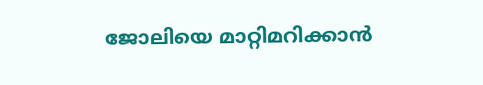ജോലിയെ മാറ്റിമറിക്കാൻ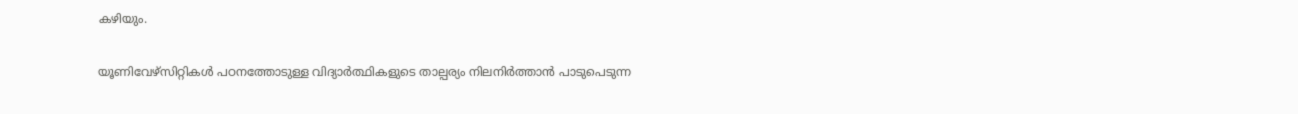കഴിയും.

യൂണിവേഴ്സിറ്റികൾ പഠനത്തോടുള്ള വിദ്യാർത്ഥികളുടെ താല്പര്യം നിലനിർത്താൻ പാടുപെടുന്ന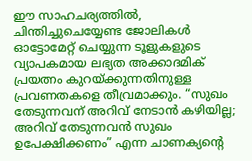ഈ സാഹചര്യത്തിൽ, ചിന്തിച്ചുചെയ്യേണ്ട ജോലികൾ ഓട്ടോമേറ്റ് ചെയ്യുന്ന ടൂളുകളുടെ വ്യാപകമായ ലഭ്യത അക്കാദമിക് പ്രയത്നം കുറയ്ക്കുന്നതിനുള്ള പ്രവണതകളെ തീവ്രമാക്കും. “സുഖം തേടുന്നവന് അറിവ് നേടാൻ കഴിയില്ല; അറിവ് തേടുന്നവൻ സുഖം ഉപേക്ഷിക്കണം” എന്ന ചാണക്യന്റെ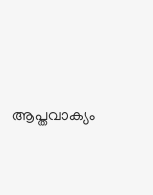ആപ്തവാക്യം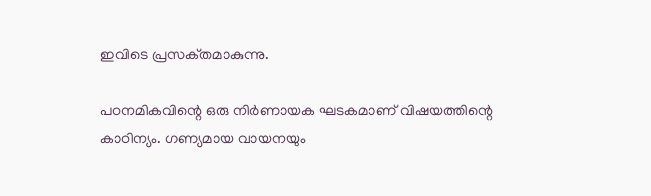ഇവിടെ പ്രസക്‌തമാകുന്നു.

പഠനമികവിന്റെ ഒരു നിർണായക ഘടകമാണ് വിഷയത്തിന്റെ കാഠിന്യം. ഗണ്യമായ വായനയും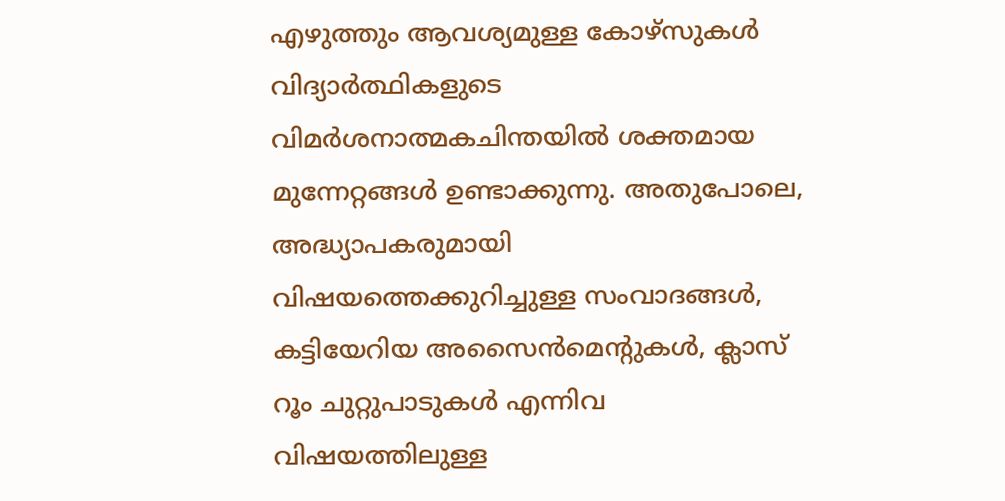എഴുത്തും ആവശ്യമുള്ള കോഴ്‌സുകൾ വിദ്യാർത്ഥികളുടെ വിമർശനാത്മകചിന്തയിൽ ശക്തമായ മുന്നേറ്റങ്ങൾ ഉണ്ടാക്കുന്നു. അതുപോലെ, അദ്ധ്യാപകരുമായി വിഷയത്തെക്കുറിച്ചുള്ള സംവാദങ്ങൾ, കട്ടിയേറിയ അസൈൻമെന്റുകൾ, ക്ലാസ് റൂം ചുറ്റുപാടുകൾ എന്നിവ വിഷയത്തിലുള്ള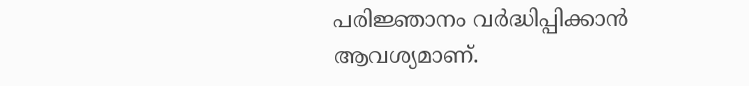പരിജ്ഞാനം വർദ്ധിപ്പിക്കാൻ ആവശ്യമാണ്.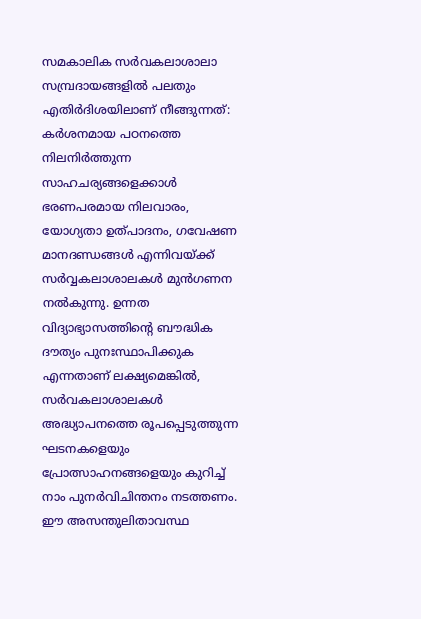സമകാലിക സർവകലാശാലാ സമ്പ്രദായങ്ങളിൽ പലതും എതിർദിശയിലാണ് നീങ്ങുന്നത്: കർശനമായ പഠനത്തെ നിലനിർത്തുന്ന സാഹചര്യങ്ങളെക്കാൾ ഭരണപരമായ നിലവാരം, യോഗ്യതാ ഉത്പാദനം, ഗവേഷണ മാനദണ്ഡങ്ങൾ എന്നിവയ്ക്ക് സർവ്വകലാശാലകൾ മുൻഗണന നൽകുന്നു. ഉന്നത വിദ്യാഭ്യാസത്തിന്റെ ബൗദ്ധിക ദൗത്യം പുനഃസ്ഥാപിക്കുക എന്നതാണ് ലക്ഷ്യമെങ്കിൽ, സർവകലാശാലകൾ അദ്ധ്യാപനത്തെ രൂപപ്പെടുത്തുന്ന ഘടനകളെയും പ്രോത്സാഹനങ്ങളെയും കുറിച്ച് നാം പുനർവിചിന്തനം നടത്തണം. ഈ അസന്തുലിതാവസ്ഥ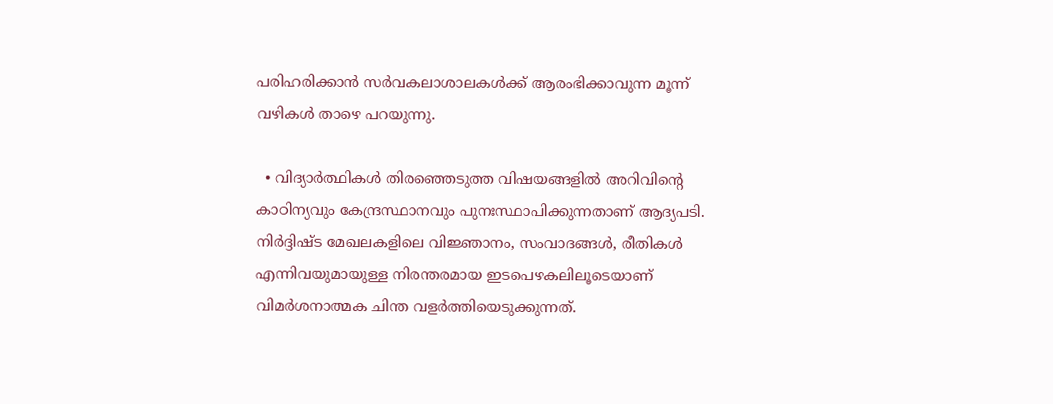പരിഹരിക്കാൻ സർവകലാശാലകൾക്ക് ആരംഭിക്കാവുന്ന മൂന്ന് വഴികൾ താഴെ പറയുന്നു.

  • വിദ്യാർത്ഥികൾ തിരഞ്ഞെടുത്ത വിഷയങ്ങളിൽ അറിവിന്റെ കാഠിന്യവും കേന്ദ്രസ്ഥാനവും പുനഃസ്ഥാപിക്കുന്നതാണ് ആദ്യപടി. നിർദ്ദിഷ്‌ട മേഖലകളിലെ വിജ്ഞാനം, സംവാദങ്ങൾ, രീതികൾ എന്നിവയുമായുള്ള നിരന്തരമായ ഇടപെഴകലിലൂടെയാണ് വിമർശനാത്മക ചിന്ത വളർത്തിയെടുക്കുന്നത്.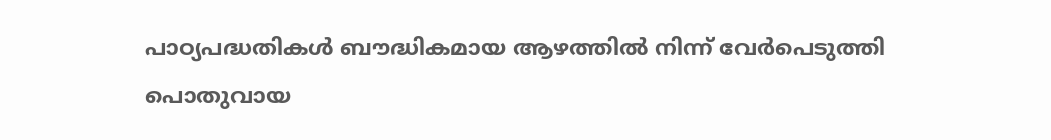പാഠ്യപദ്ധതികൾ ബൗദ്ധികമായ ആഴത്തിൽ നിന്ന് വേർപെടുത്തി പൊതുവായ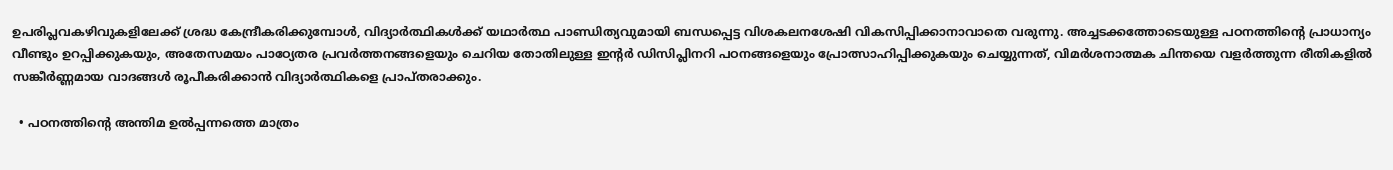ഉപരിപ്ലവകഴിവുകളിലേക്ക് ശ്രദ്ധ കേന്ദ്രീകരിക്കുമ്പോൾ, വിദ്യാർത്ഥികൾക്ക് യഥാർത്ഥ പാണ്ഡിത്യവുമായി ബന്ധപ്പെട്ട വിശകലനശേഷി വികസിപ്പിക്കാനാവാതെ വരുന്നു. അച്ചടക്കത്തോടെയുള്ള പഠനത്തിന്റെ പ്രാധാന്യം വീണ്ടും ഉറപ്പിക്കുകയും, അതേസമയം പാഠ്യേതര പ്രവർത്തനങ്ങളെയും ചെറിയ തോതിലുള്ള ഇന്റർ ഡിസിപ്ലിനറി പഠനങ്ങളെയും പ്രോത്സാഹിപ്പിക്കുകയും ചെയ്യുന്നത്, വിമർശനാത്മക ചിന്തയെ വളർത്തുന്ന രീതികളിൽ സങ്കീർണ്ണമായ വാദങ്ങൾ രൂപീകരിക്കാൻ വിദ്യാർത്ഥികളെ പ്രാപ്തരാക്കും.

  • പഠനത്തിന്റെ അന്തിമ ഉൽപ്പന്നത്തെ മാത്രം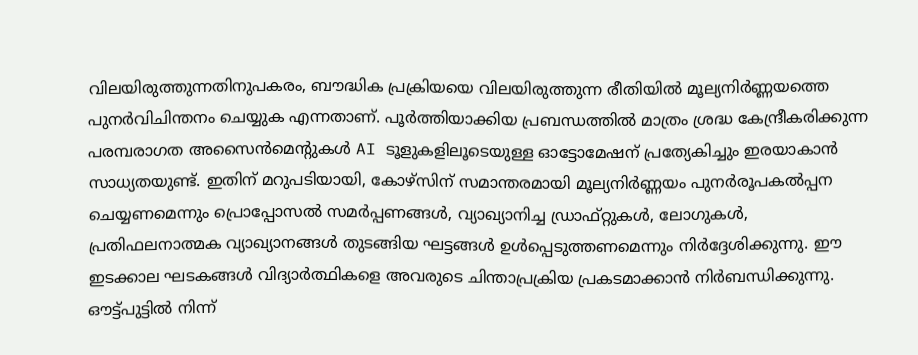വിലയിരുത്തുന്നതിനുപകരം, ബൗദ്ധിക പ്രക്രിയയെ വിലയിരുത്തുന്ന രീതിയിൽ മൂല്യനിർണ്ണയത്തെ പുനർവിചിന്തനം ചെയ്യുക എന്നതാണ്. പൂർത്തിയാക്കിയ പ്രബന്ധത്തിൽ മാത്രം ശ്രദ്ധ കേന്ദ്രീകരിക്കുന്ന പരമ്പരാഗത അസൈൻമെന്റുകൾ AI ടൂളുകളിലൂടെയുള്ള ഓട്ടോമേഷന് പ്രത്യേകിച്ചും ഇരയാകാൻ സാധ്യതയുണ്ട്. ഇതിന് മറുപടിയായി, കോഴ്‌സിന് സമാന്തരമായി മൂല്യനിർണ്ണയം പുനർരൂപകൽപ്പന ചെയ്യണമെന്നും പ്രൊപ്പോസൽ സമർപ്പണങ്ങൾ, വ്യാഖ്യാനിച്ച ഡ്രാഫ്റ്റുകൾ, ലോഗുകൾ, പ്രതിഫലനാത്മക വ്യാഖ്യാനങ്ങൾ തുടങ്ങിയ ഘട്ടങ്ങൾ ഉൾപ്പെടുത്തണമെന്നും നിർദ്ദേശിക്കുന്നു. ഈ ഇടക്കാല ഘടകങ്ങൾ വിദ്യാർത്ഥികളെ അവരുടെ ചിന്താപ്രക്രിയ പ്രകടമാക്കാൻ നിർബന്ധിക്കുന്നു. ഔട്ട്‌പുട്ടിൽ നിന്ന്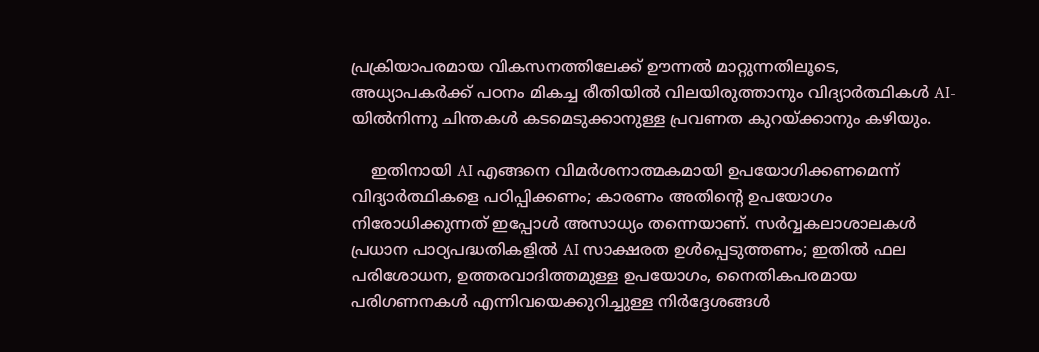പ്രക്രിയാപരമായ വികസനത്തിലേക്ക് ഊന്നൽ മാറ്റുന്നതിലൂടെ, അധ്യാപകർക്ക് പഠനം മികച്ച രീതിയിൽ വിലയിരുത്താനും വിദ്യാർത്ഥികൾ AI-യിൽനിന്നു ചിന്തകൾ കടമെടുക്കാനുള്ള പ്രവണത കുറയ്ക്കാനും കഴിയും.

    ഇതിനായി AI എങ്ങനെ വിമർശനാത്മകമായി ഉപയോഗിക്കണമെന്ന് വിദ്യാർത്ഥികളെ പഠിപ്പിക്കണം; കാരണം അതിന്റെ ഉപയോഗം നിരോധിക്കുന്നത് ഇപ്പോൾ അസാധ്യം തന്നെയാണ്. സർവ്വകലാശാലകൾ പ്രധാന പാഠ്യപദ്ധതികളിൽ AI സാക്ഷരത ഉൾപ്പെടുത്തണം; ഇതിൽ ഫല പരിശോധന, ഉത്തരവാദിത്തമുള്ള ഉപയോഗം, നൈതികപരമായ പരിഗണനകൾ എന്നിവയെക്കുറിച്ചുള്ള നിർദ്ദേശങ്ങൾ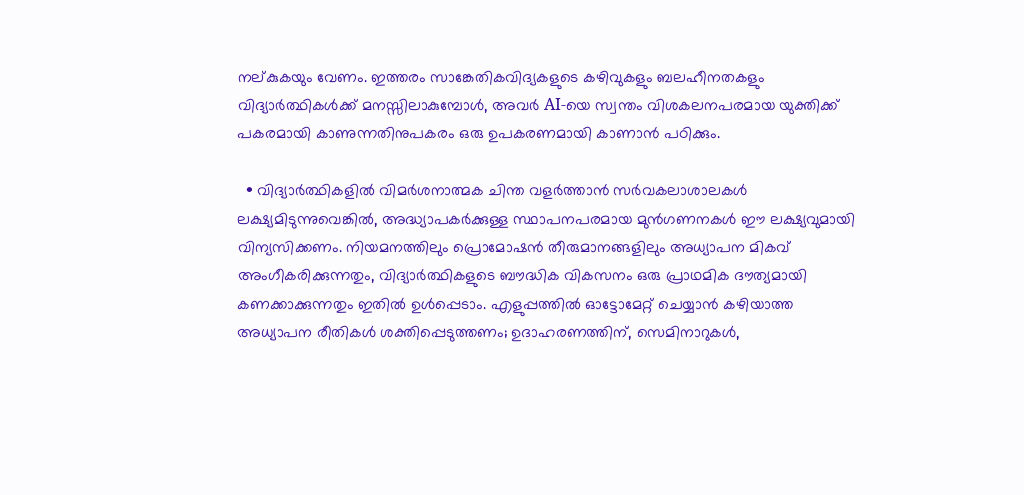നല്കുകയും വേണം. ഇത്തരം സാങ്കേതികവിദ്യകളുടെ കഴിവുകളും ബലഹീനതകളും വിദ്യാർത്ഥികൾക്ക് മനസ്സിലാകുമ്പോൾ, അവർ AI-യെ സ്വന്തം വിശകലനപരമായ യുക്തിക്ക് പകരമായി കാണുന്നതിനുപകരം ഒരു ഉപകരണമായി കാണാൻ പഠിക്കും.

  • വിദ്യാർത്ഥികളിൽ വിമർശനാത്മക ചിന്ത വളർത്താൻ സർവകലാശാലകൾ ലക്ഷ്യമിടുന്നുവെങ്കിൽ, അദ്ധ്യാപകർക്കുള്ള സ്ഥാപനപരമായ മുൻഗണനകൾ ഈ ലക്ഷ്യവുമായി വിന്യസിക്കണം. നിയമനത്തിലും പ്രൊമോഷൻ തീരുമാനങ്ങളിലും അധ്യാപന മികവ് അംഗീകരിക്കുന്നതും, വിദ്യാർത്ഥികളുടെ ബൗദ്ധിക വികസനം ഒരു പ്രാഥമിക ദൗത്യമായി കണക്കാക്കുന്നതും ഇതിൽ ഉൾപ്പെടാം. എളുപ്പത്തിൽ ഓട്ടോമേറ്റ് ചെയ്യാൻ കഴിയാത്ത അധ്യാപന രീതികൾ ശക്തിപ്പെടുത്തണം; ഉദാഹരണത്തിന്, സെമിനാറുകൾ,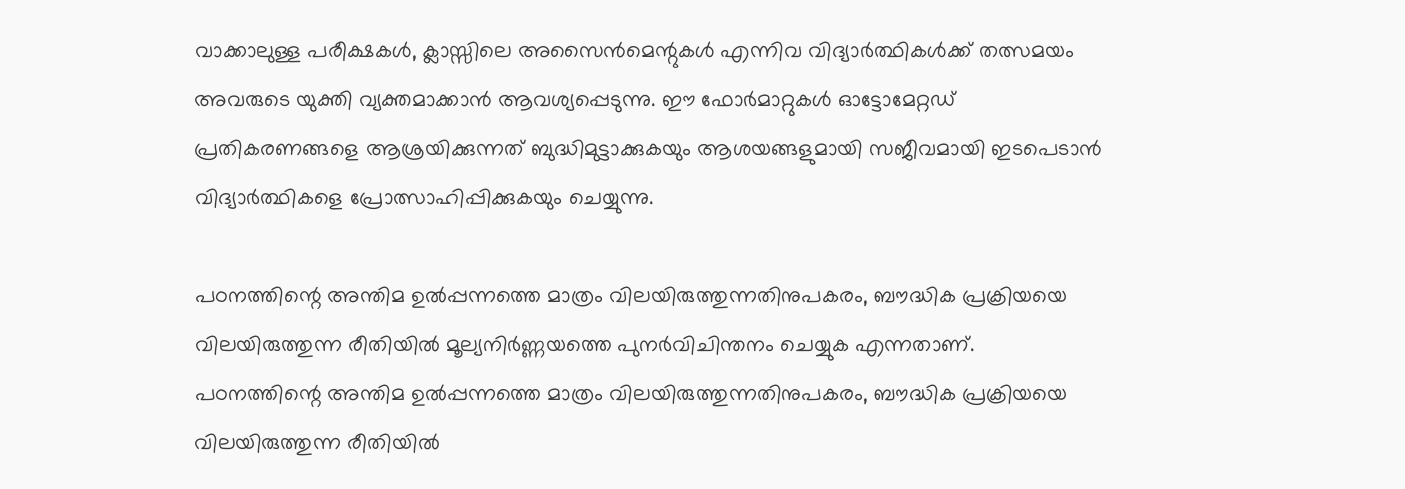വാക്കാലുള്ള പരീക്ഷകൾ, ക്ലാസ്സിലെ അസൈൻമെന്റുകൾ എന്നിവ വിദ്യാർത്ഥികൾക്ക് തത്സമയം അവരുടെ യുക്തി വ്യക്തമാക്കാൻ ആവശ്യപ്പെടുന്നു. ഈ ഫോർമാറ്റുകൾ ഓട്ടോമേറ്റഡ് പ്രതികരണങ്ങളെ ആശ്രയിക്കുന്നത് ബുദ്ധിമുട്ടാക്കുകയും ആശയങ്ങളുമായി സജീവമായി ഇടപെടാൻ വിദ്യാർത്ഥികളെ പ്രോത്സാഹിപ്പിക്കുകയും ചെയ്യുന്നു.

പഠനത്തിന്റെ അന്തിമ ഉൽപ്പന്നത്തെ മാത്രം വിലയിരുത്തുന്നതിനുപകരം, ബൗദ്ധിക പ്രക്രിയയെ വിലയിരുത്തുന്ന രീതിയിൽ മൂല്യനിർണ്ണയത്തെ പുനർവിചിന്തനം ചെയ്യുക എന്നതാണ്.
പഠനത്തിന്റെ അന്തിമ ഉൽപ്പന്നത്തെ മാത്രം വിലയിരുത്തുന്നതിനുപകരം, ബൗദ്ധിക പ്രക്രിയയെ വിലയിരുത്തുന്ന രീതിയിൽ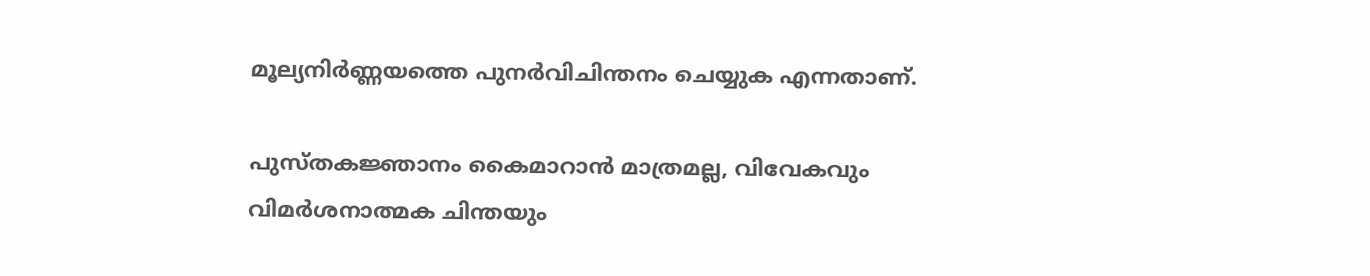മൂല്യനിർണ്ണയത്തെ പുനർവിചിന്തനം ചെയ്യുക എന്നതാണ്.

പുസ്തകജ്ഞാനം കൈമാറാൻ മാത്രമല്ല, വിവേകവും വിമർശനാത്മക ചിന്തയും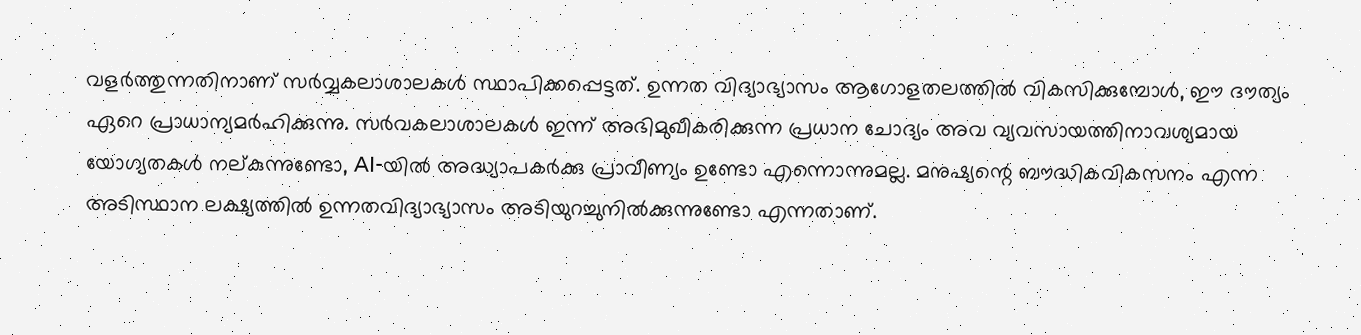വളർത്തുന്നതിനാണ് സർവ്വകലാശാലകൾ സ്ഥാപിക്കപ്പെട്ടത്. ഉന്നത വിദ്യാഭ്യാസം ആഗോളതലത്തിൽ വികസിക്കുമ്പോൾ, ഈ ദൗത്യം ഏറെ പ്രാധാന്യമർഹിക്കുന്നു. സർവകലാശാലകൾ ഇന്ന് അഭിമുഖീകരിക്കുന്ന പ്രധാന ചോദ്യം അവ വ്യവസായത്തിനാവശ്യമായ യോഗ്യതകൾ നല്കുന്നുണ്ടോ, AI-യിൽ അദ്ധ്യാപകർക്കു പ്രാവീണ്യം ഉണ്ടോ എന്നൊന്നുമല്ല. മനുഷ്യന്റെ ബൗദ്ധികവികസനം എന്ന അടിസ്ഥാന ലക്ഷ്യത്തിൽ ഉന്നതവിദ്യാഭ്യാസം അടിയുറച്ചുനിൽക്കുന്നുണ്ടോ എന്നതാണ്.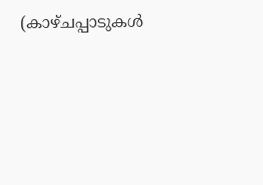(കാഴ്ചപ്പാടുകൾ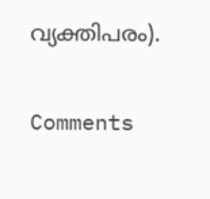വ്യക്തിപരം).

Comments